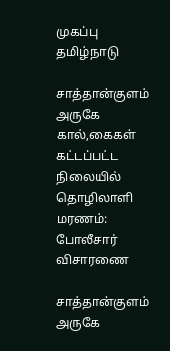முகப்பு
தமிழ்நாடு

சாத்தான்குளம் அருகே கால்,கைகள் கட்டப்பட்ட நிலையில் தொழிலாளி மரணம்: போலீசார் விசாரணை

சாத்தான்குளம் அருகே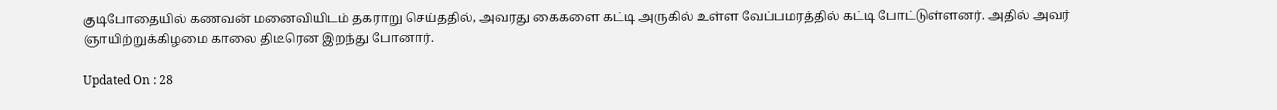குடிபோதையில் கணவன் மனைவியிடம் தகராறு செய்ததில், அவரது கைகளை கட்டி அருகில் உள்ள வேப்பமரத்தில் கட்டி போட்டுள்ளனர். அதில் அவர் ஞாயிற்றுக்கிழமை காலை திடீரென இறந்து போனார்.

Updated On : 28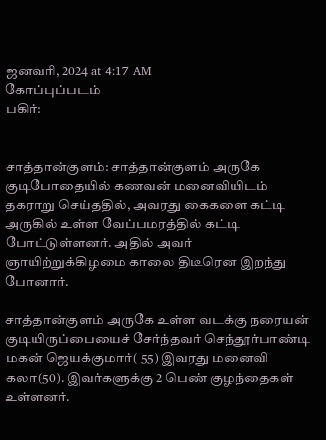ஜனவரி, 2024 at 4:17 AM
கோப்புப்படம்
பகிர்:


சாத்தான்குளம்: சாத்தான்குளம் அருகே குடிபோதையில் கணவன் மனைவியிடம் தகராறு செய்ததில், அவரது கைகளை கட்டி அருகில் உள்ள வேப்பமரத்தில் கட்டி போட்டுள்ளனர். அதில் அவர் ஞாயிற்றுக்கிழமை காலை திடீரென இறந்து போனார்.

சாத்தான்குளம் அருகே உள்ள வடக்கு நரையன் குடியிருப்பையைச் சேர்ந்தவர் செந்தூர்பாண்டி மகன் ஜெயக்குமார்( 55) இவரது மனைவி கலா(50). இவர்களுக்கு 2 பெண் குழந்தைகள் உள்ளனர்.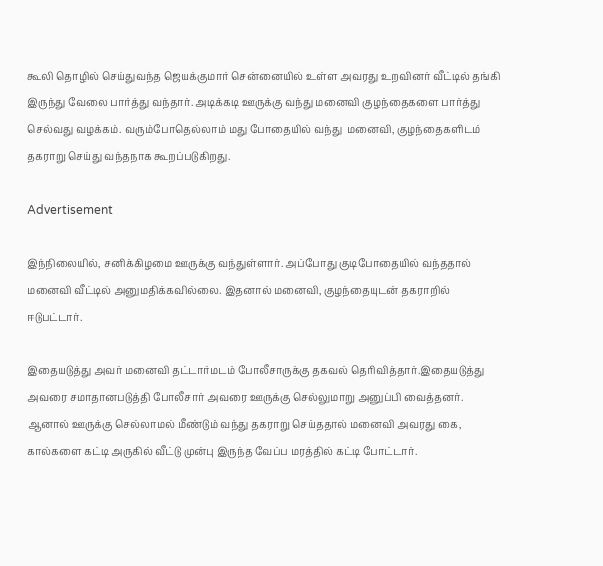கூலி தொழில் செய்துவந்த ஜெயக்குமார் சென்னையில் உள்ள அவரது உறவினர் வீட்டில் தங்கி இருந்து வேலை பார்த்து வந்தார். அடிக்கடி ஊருக்கு வந்து மனைவி குழந்தைகளை பார்த்து செல்வது வழக்கம். வரும்போதெல்லாம் மது போதையில் வந்து  மனைவி, குழந்தைகளிடம் தகராறு செய்து வந்தநாக கூறப்படுகிறது.

Advertisement

இந்நிலையில், சனிக்கிழமை ஊருக்கு வந்துள்ளார். அப்போது குடிபோதையில் வந்ததால் மனைவி வீட்டில் அனுமதிக்கவில்லை. இதனால் மனைவி, குழந்தையுடன் தகராறில் ஈடுபட்டார்.

இதையடுத்து அவர் மனைவி தட்டார்மடம் போலீசாருக்கு தகவல் தெரிவித்தார்.இதையடுத்து அவரை சமாதானபடுத்தி போலீசார் அவரை ஊருக்கு செல்லுமாறு அனுப்பி வைத்தனர். ஆனால் ஊருக்கு செல்லாமல் மீண்டும் வந்து தகராறு செய்ததால் மனைவி அவரது கை, கால்களை கட்டி அருகில் வீட்டு முன்பு இருந்த வேப்ப மரத்தில் கட்டி போட்டார்.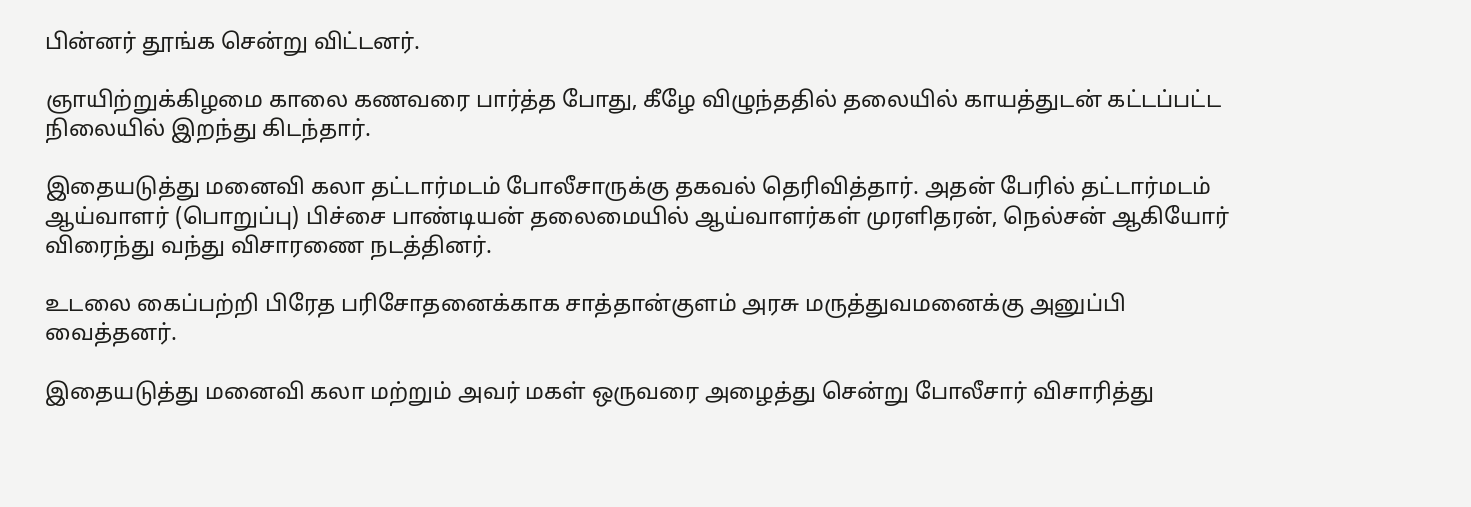பின்னர் தூங்க சென்று விட்டனர்.

ஞாயிற்றுக்கிழமை காலை கணவரை பார்த்த போது, கீழே விழுந்ததில் தலையில் காயத்துடன் கட்டப்பட்ட நிலையில் இறந்து கிடந்தார்.

இதையடுத்து மனைவி கலா தட்டார்மடம் போலீசாருக்கு தகவல் தெரிவித்தார். அதன் பேரில் தட்டார்மடம் ஆய்வாளர் (பொறுப்பு) பிச்சை பாண்டியன் தலைமையில் ஆய்வாளர்கள் முரளிதரன், நெல்சன் ஆகியோர் விரைந்து வந்து விசாரணை நடத்தினர்.

உடலை கைப்பற்றி பிரேத பரிசோதனைக்காக சாத்தான்குளம் அரசு மருத்துவமனைக்கு அனுப்பி வைத்தனர்.

இதையடுத்து மனைவி கலா மற்றும் அவர் மகள் ஒருவரை அழைத்து சென்று போலீசார் விசாரித்து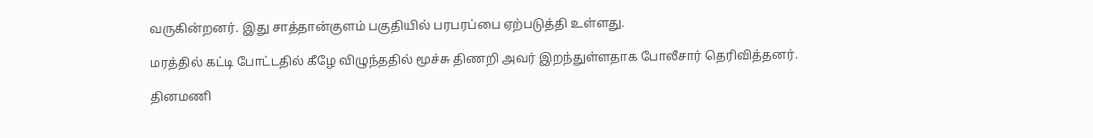வருகின்றனர். இது சாத்தான்குளம் பகுதியில் பரபரப்பை ஏற்படுத்தி உள்ளது.

மரத்தில் கட்டி போட்டதில் கீழே விழுந்ததில் மூச்சு திணறி அவர் இறந்துள்ளதாக போலீசார் தெரிவித்தனர்.

தினமணி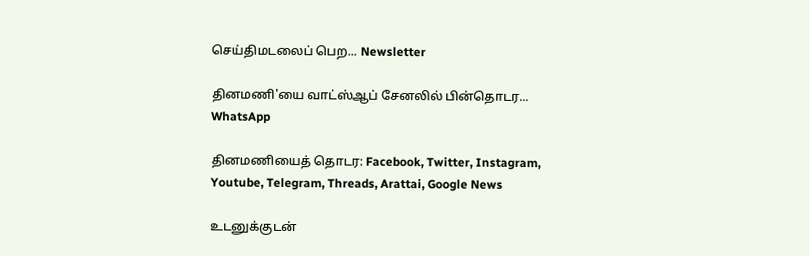செய்திமடலைப் பெற... Newsletter

தினமணி'யை வாட்ஸ்ஆப் சேனலில் பின்தொடர... WhatsApp

தினமணியைத் தொடர: Facebook, Twitter, Instagram, Youtube, Telegram, Threads, Arattai, Google News

உடனுக்குடன்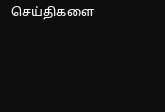செய்திகளை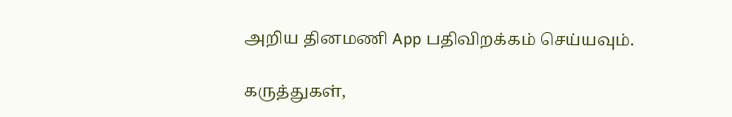அறிய தினமணி App பதிவிறக்கம் செய்யவும்.

கருத்துகள்,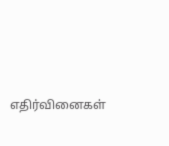எதிர்வினைகள்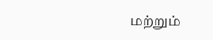மற்றும்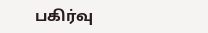பகிர்வு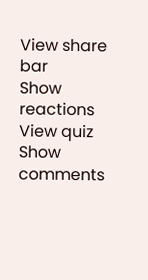View share bar
Show reactions
View quiz
Show comments